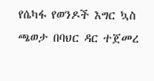የሴካፋ የወንዶች እግር ኳስ ጫወታ በባህር ዳር ተጀመረ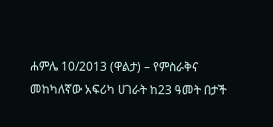ሐምሌ 10/2013 (ዋልታ) – የምስራቅና መከካለኛው አፍሪካ ሀገራት ከ23 ዓመት በታች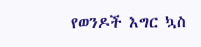የወንዶች እግር ኳስ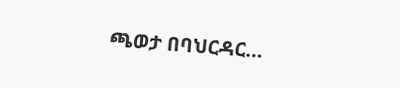ጫወታ በባህርዳር…